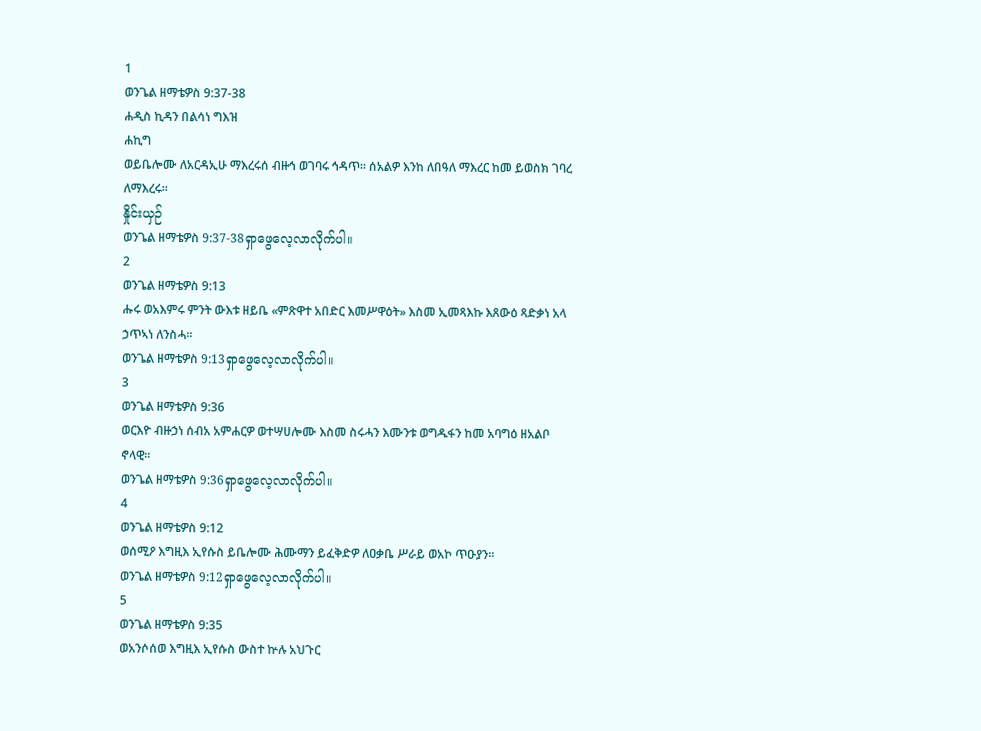1
ወንጌል ዘማቴዎስ 9:37-38
ሐዲስ ኪዳን በልሳነ ግእዝ
ሐኪግ
ወይቤሎሙ ለአርዳኢሁ ማእረሩሰ ብዙኅ ወገባሩ ኅዳጥ። ሰአልዎ እንከ ለበዓለ ማእረር ከመ ይወስክ ገባረ ለማእረሩ።
နှိုင်းယှဉ်
ወንጌል ዘማቴዎስ 9:37-38ရှာဖွေလေ့လာလိုက်ပါ။
2
ወንጌል ዘማቴዎስ 9:13
ሑሩ ወአእምሩ ምንት ውእቱ ዘይቤ «ምጽዋተ አበድር እመሥዋዕት» እስመ ኢመጻእኩ እጸውዕ ጻድቃነ አላ ኃጥኣነ ለንስሓ።
ወንጌል ዘማቴዎስ 9:13ရှာဖွေလေ့လာလိုက်ပါ။
3
ወንጌል ዘማቴዎስ 9:36
ወርእዮ ብዙኃነ ሰብአ አምሐርዎ ወተሣሀሎሙ እስመ ስሩሓን እሙንቱ ወግዱፋን ከመ አባግዕ ዘአልቦ ኖላዊ።
ወንጌል ዘማቴዎስ 9:36ရှာဖွေလေ့လာလိုက်ပါ။
4
ወንጌል ዘማቴዎስ 9:12
ወሰሚዖ እግዚእ ኢየሱስ ይቤሎሙ ሕሙማን ይፈቅድዎ ለዐቃቤ ሥራይ ወአኮ ጥዑያን።
ወንጌል ዘማቴዎስ 9:12ရှာဖွေလေ့လာလိုက်ပါ။
5
ወንጌል ዘማቴዎስ 9:35
ወአንሶሰወ እግዚእ ኢየሱስ ውስተ ኵሉ አህጉር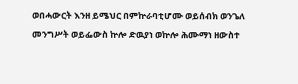ወበሓውርት እንዘ ይሜህር በምኵራባቲሆሙ ወይሰብክ ወንጌለ መንግሥት ወይፌውስ ኵሎ ድዉያነ ወኵሎ ሕሙማነ ዘውስተ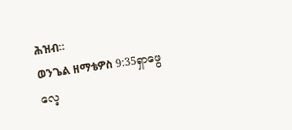ሕዝብ።
ወንጌል ዘማቴዎስ 9:35ရှာဖွေလေ့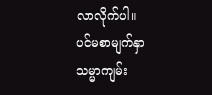လာလိုက်ပါ။
ပင်မစာမျက်နှာ
သမ္မာကျမ်း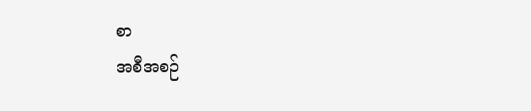စာ
အစီအစဉ်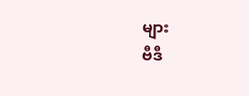များ
ဗီဒီ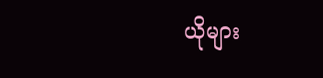ယိုများ